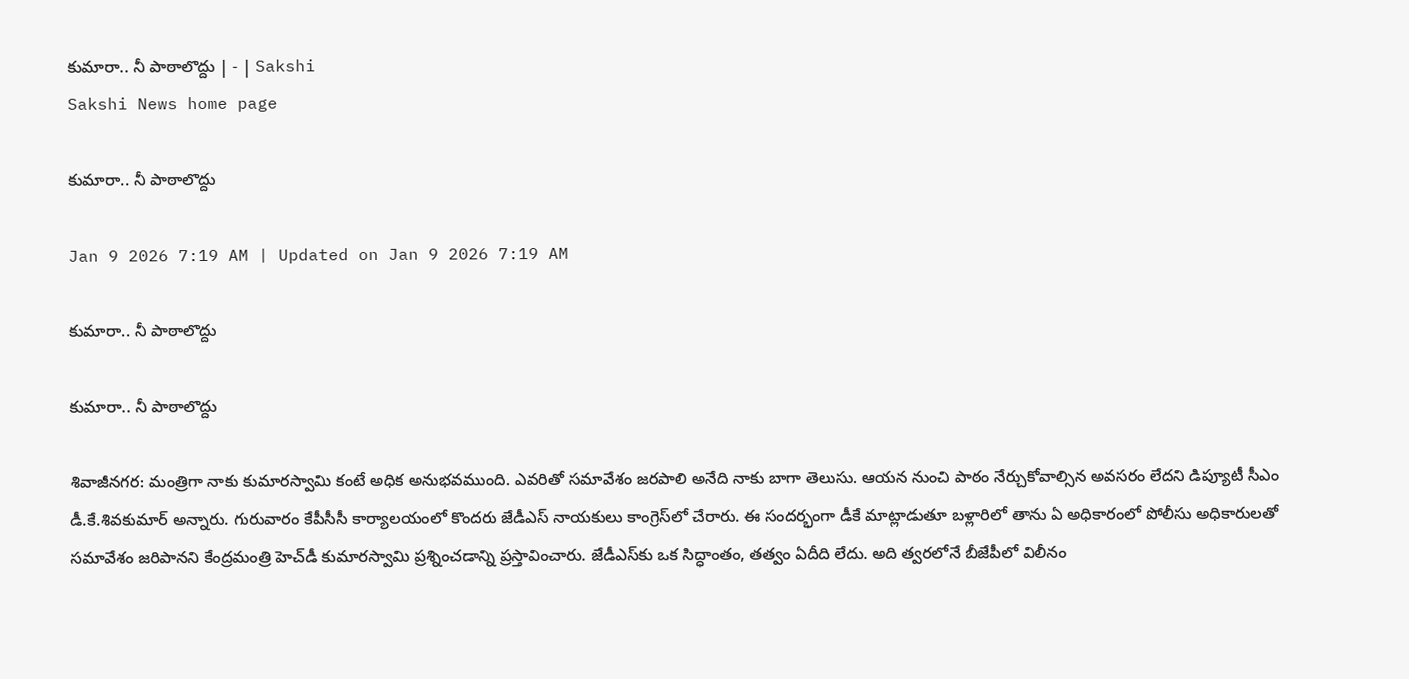కుమారా.. నీ పాఠాలొద్దు | - | Sakshi
Sakshi News home page

కుమారా.. నీ పాఠాలొద్దు

Jan 9 2026 7:19 AM | Updated on Jan 9 2026 7:19 AM

కుమారా.. నీ పాఠాలొద్దు

కుమారా.. నీ పాఠాలొద్దు

శివాజీనగర: మంత్రిగా నాకు కుమారస్వామి కంటే అధిక అనుభవముంది. ఎవరితో సమావేశం జరపాలి అనేది నాకు బాగా తెలుసు. ఆయన నుంచి పాఠం నేర్చుకోవాల్సిన అవసరం లేదని డిప్యూటీ సీఎం డీ.కే.శివకుమార్‌ అన్నారు. గురువారం కేపీసీసీ కార్యాలయంలో కొందరు జేడీఎస్‌ నాయకులు కాంగ్రెస్‌లో చేరారు. ఈ సందర్భంగా డీకే మాట్లాడుతూ బళ్లారిలో తాను ఏ అధికారంలో పోలీసు అధికారులతో సమావేశం జరిపానని కేంద్రమంత్రి హెచ్‌డీ కుమారస్వామి ప్రశ్నించడాన్ని ప్రస్తావించారు. జేడీఎస్‌కు ఒక సిద్ధాంతం, తత్వం ఏదీది లేదు. అది త్వరలోనే బీజేపీలో విలీనం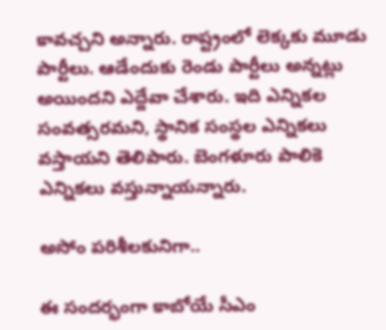కావచ్చని అన్నారు. రాష్ట్రంలో లెక్కకు మూడు పార్టీలు. ఆడేందుకు రెండు పార్టీలు అన్నట్లు అయిందని ఎద్దేవా చేశారు. ఇది ఎన్నికల సంవత్సరమని, స్థానిక సంస్థల ఎన్నికలు వస్తాయని తెలిపారు. బెంగళూరు పాలికె ఎన్నికలు వస్తున్నాయన్నారు.

అసోం పరిశీలకునిగా..

ఈ సందర్భంగా కాబోయే సీఎం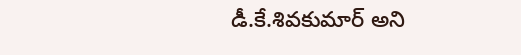డీ.కే.శివకుమార్‌ అని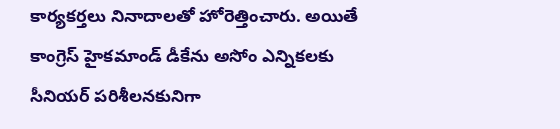కార్యకర్తలు నినాదాలతో హోరెత్తించారు. అయితే కాంగ్రెస్‌ హైకమాండ్‌ డీకేను అసోం ఎన్నికలకు సీనియర్‌ పరిశీలనకునిగా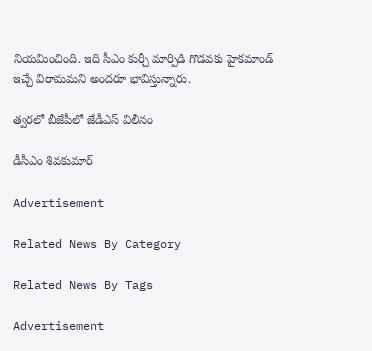నియమించింది. ఇది సీఎం కుర్చీ మార్పిడి గొడవకు హైకమాండ్‌ ఇచ్చే విరామమని అందరూ భావిస్తున్నారు.

త్వరలో బీజేపీలో జేడీఎస్‌ విలీనం

డీసీఎం శివకుమార్‌

Advertisement

Related News By Category

Related News By Tags

Advertisement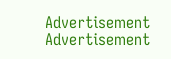Advertisement
Advertisement